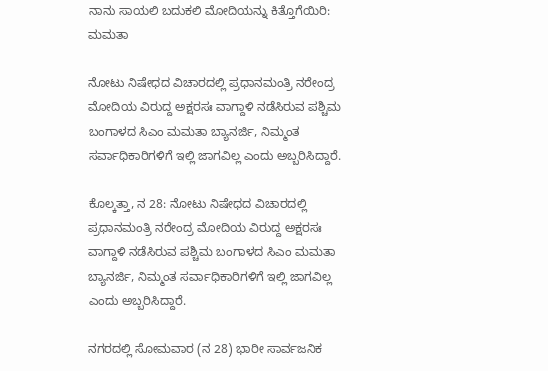ನಾನು ಸಾಯಲಿ ಬದುಕಲಿ ಮೋದಿಯನ್ನು ಕಿತ್ತೊಗೆಯಿರಿ: ಮಮತಾ

ನೋಟು ನಿಷೇಧದ ವಿಚಾರದಲ್ಲಿ ಪ್ರಧಾನಮಂತ್ರಿ ನರೇಂದ್ರ ಮೋದಿಯ ವಿರುದ್ದ ಅಕ್ಷರಸಃ ವಾಗ್ದಾಳಿ ನಡೆಸಿರುವ ಪಶ್ಚಿಮ ಬಂಗಾಳದ ಸಿಎಂ ಮಮತಾ ಬ್ಯಾನರ್ಜಿ, ನಿಮ್ಮಂತ ಸರ್ವಾಧಿಕಾರಿಗಳಿಗೆ ಇಲ್ಲಿ ಜಾಗವಿಲ್ಲ ಎಂದು ಅಬ್ಬರಿಸಿದ್ದಾರೆ.

ಕೊಲ್ಕತ್ತಾ, ನ 28: ನೋಟು ನಿಷೇಧದ ವಿಚಾರದಲ್ಲಿ ಪ್ರಧಾನಮಂತ್ರಿ ನರೇಂದ್ರ ಮೋದಿಯ ವಿರುದ್ದ ಅಕ್ಷರಸಃ ವಾಗ್ದಾಳಿ ನಡೆಸಿರುವ ಪಶ್ಚಿಮ ಬಂಗಾಳದ ಸಿಎಂ ಮಮತಾ ಬ್ಯಾನರ್ಜಿ, ನಿಮ್ಮಂತ ಸರ್ವಾಧಿಕಾರಿಗಳಿಗೆ ಇಲ್ಲಿ ಜಾಗವಿಲ್ಲ ಎಂದು ಅಬ್ಬರಿಸಿದ್ದಾರೆ.

ನಗರದಲ್ಲಿ ಸೋಮವಾರ (ನ 28) ಭಾರೀ ಸಾರ್ವಜನಿಕ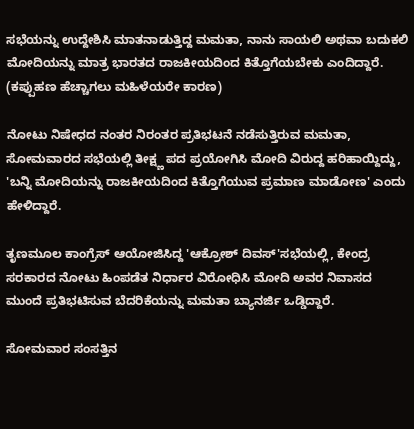ಸಭೆಯನ್ನು ಉದ್ದೇಶಿಸಿ ಮಾತನಾಡುತ್ತಿದ್ದ ಮಮತಾ, ನಾನು ಸಾಯಲಿ ಅಥವಾ ಬದುಕಲಿ ಮೋದಿಯನ್ನು ಮಾತ್ರ ಭಾರತದ ರಾಜಕೀಯದಿಂದ ಕಿತ್ತೊಗೆಯಬೇಕು ಎಂದಿದ್ದಾರೆ. (ಕಪ್ಪುಹಣ ಹೆಚ್ಚಾಗಲು ಮಹಿಳೆಯರೇ ಕಾರಣ)

ನೋಟು ನಿಷೇಧದ ನಂತರ ನಿರಂತರ ಪ್ರತಿಭಟನೆ ನಡೆಸುತ್ತಿರುವ ಮಮತಾ, ಸೋಮವಾರದ ಸಭೆಯಲ್ಲಿ ತೀಕ್ಷ್ಣ ಪದ ಪ್ರಯೋಗಿಸಿ ಮೋದಿ ವಿರುದ್ದ ಹರಿಹಾಯ್ದಿದ್ದು, 'ಬನ್ನಿ ಮೋದಿಯನ್ನು ರಾಜಕೀಯದಿಂದ ಕಿತ್ತೊಗೆಯುವ ಪ್ರಮಾಣ ಮಾಡೋಣ' ಎಂದು ಹೇಳಿದ್ದಾರೆ.

ತೃಣಮೂಲ ಕಾಂಗ್ರೆಸ್ ಆಯೋಜಿಸಿದ್ದ 'ಆಕ್ರೋಶ್ ದಿವಸ್'ಸಭೆಯಲ್ಲಿ, ಕೇಂದ್ರ ಸರಕಾರದ ನೋಟು ಹಿಂಪಡೆತ ನಿರ್ಧಾರ ವಿರೋಧಿಸಿ ಮೋದಿ ಅವರ ನಿವಾಸದ ಮುಂದೆ ಪ್ರತಿಭಟಿಸುವ ಬೆದರಿಕೆಯನ್ನು ಮಮತಾ ಬ್ಯಾನರ್ಜಿ ಒಡ್ಡಿದ್ದಾರೆ.

ಸೋಮವಾರ ಸಂಸತ್ತಿನ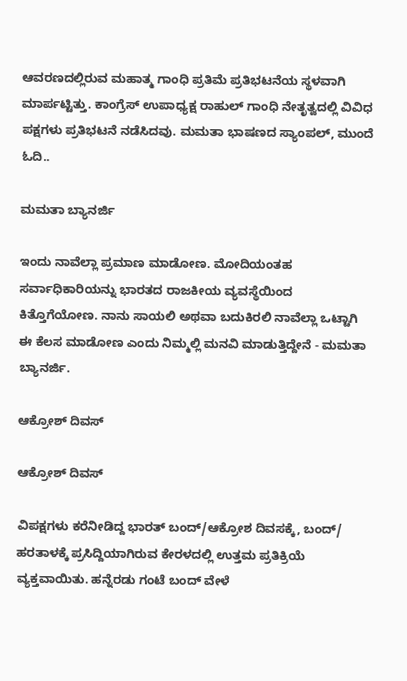ಆವರಣದಲ್ಲಿರುವ ಮಹಾತ್ಮ ಗಾಂಧಿ ಪ್ರತಿಮೆ ಪ್ರತಿಭಟನೆಯ ಸ್ಥಳವಾಗಿ ಮಾರ್ಪಟ್ಟಿತ್ತು. ಕಾಂಗ್ರೆಸ್ ಉಪಾಧ್ಯಕ್ಷ ರಾಹುಲ್ ಗಾಂಧಿ ನೇತೃತ್ವದಲ್ಲಿ ವಿವಿಧ ಪಕ್ಷಗಳು ಪ್ರತಿಭಟನೆ ನಡೆಸಿದವು. ಮಮತಾ ಭಾಷಣದ ಸ್ಯಾಂಪಲ್, ಮುಂದೆ ಓದಿ..

ಮಮತಾ ಬ್ಯಾನರ್ಜಿ

ಇಂದು ನಾವೆಲ್ಲಾ ಪ್ರಮಾಣ ಮಾಡೋಣ. ಮೋದಿಯಂತಹ ಸರ್ವಾಧಿಕಾರಿಯನ್ನು ಭಾರತದ ರಾಜಕೀಯ ವ್ಯವಸ್ಥೆಯಿಂದ ಕಿತ್ತೊಗೆಯೋಣ. ನಾನು ಸಾಯಲಿ ಅಥವಾ ಬದುಕಿರಲಿ ನಾವೆಲ್ಲಾ ಒಟ್ಟಾಗಿ ಈ ಕೆಲಸ ಮಾಡೋಣ ಎಂದು ನಿಮ್ಮಲ್ಲಿ ಮನವಿ ಮಾಡುತ್ತಿದ್ದೇನೆ - ಮಮತಾ ಬ್ಯಾನರ್ಜಿ.

ಆಕ್ರೋಶ್ ದಿವಸ್

ಆಕ್ರೋಶ್ ದಿವಸ್

ವಿಪಕ್ಷಗಳು ಕರೆನೀಡಿದ್ದ ಭಾರತ್ ಬಂದ್/ಆಕ್ರೋಶ ದಿವಸಕ್ಕೆ, ಬಂದ್/ ಹರತಾಳಕ್ಕೆ ಪ್ರಸಿದ್ದಿಯಾಗಿರುವ ಕೇರಳದಲ್ಲಿ ಉತ್ತಮ ಪ್ರತಿಕ್ರಿಯೆ ವ್ಯಕ್ತವಾಯಿತು. ಹನ್ನೆರಡು ಗಂಟೆ ಬಂದ್ ವೇಳೆ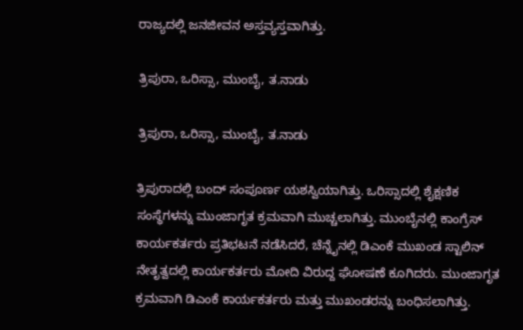ರಾಜ್ಯದಲ್ಲಿ ಜನಜೀವನ ಅಸ್ತವ್ಯಸ್ತವಾಗಿತ್ತು.

ತ್ರಿಪುರಾ, ಒರಿಸ್ಸಾ, ಮುಂಬೈ, ತ.ನಾಡು

ತ್ರಿಪುರಾ, ಒರಿಸ್ಸಾ, ಮುಂಬೈ, ತ.ನಾಡು

ತ್ರಿಪುರಾದಲ್ಲಿ ಬಂದ್ ಸಂಪೂರ್ಣ ಯಶಸ್ವಿಯಾಗಿತ್ತು. ಒರಿಸ್ಸಾದಲ್ಲಿ ಶೈಕ್ಷಣಿಕ ಸಂಸ್ಥೆಗಳನ್ನು ಮುಂಜಾಗೃತ ಕ್ರಮವಾಗಿ ಮುಚ್ಚಲಾಗಿತ್ತು. ಮುಂಬೈನಲ್ಲಿ ಕಾಂಗ್ರೆಸ್ ಕಾರ್ಯಕರ್ತರು ಪ್ರತಿಭಟನೆ ನಡೆಸಿದರೆ, ಚೆನ್ನೈನಲ್ಲಿ ಡಿಎಂಕೆ ಮುಖಂಡ ಸ್ಟಾಲಿನ್ ನೇತೃತ್ವದಲ್ಲಿ ಕಾರ್ಯಕರ್ತರು ಮೋದಿ ವಿರುದ್ದ ಘೋಷಣೆ ಕೂಗಿದರು. ಮುಂಜಾಗೃತ ಕ್ರಮವಾಗಿ ಡಿಎಂಕೆ ಕಾರ್ಯಕರ್ತರು ಮತ್ತು ಮುಖಂಡರನ್ನು ಬಂಧಿಸಲಾಗಿತ್ತು.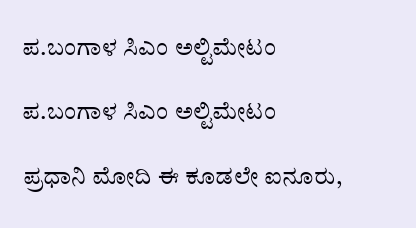ಪ.ಬಂಗಾಳ ಸಿಎಂ ಅಲ್ಟಿಮೇಟಂ

ಪ.ಬಂಗಾಳ ಸಿಎಂ ಅಲ್ಟಿಮೇಟಂ

ಪ್ರಧಾನಿ ಮೋದಿ ಈ ಕೂಡಲೇ ಐನೂರು,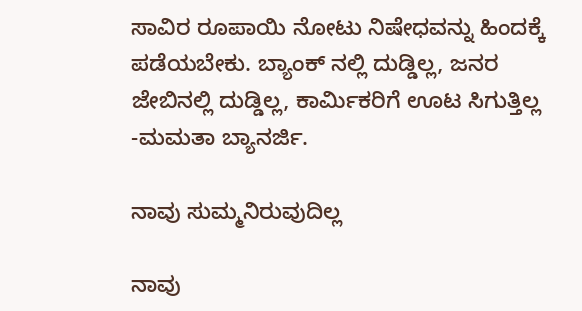ಸಾವಿರ ರೂಪಾಯಿ ನೋಟು ನಿಷೇಧವನ್ನು ಹಿಂದಕ್ಕೆ ಪಡೆಯಬೇಕು. ಬ್ಯಾಂಕ್ ನಲ್ಲಿ ದುಡ್ಡಿಲ್ಲ, ಜನರ ಜೇಬಿನಲ್ಲಿ ದುಡ್ಡಿಲ್ಲ, ಕಾರ್ಮಿಕರಿಗೆ ಊಟ ಸಿಗುತ್ತಿಲ್ಲ -ಮಮತಾ ಬ್ಯಾನರ್ಜಿ.

ನಾವು ಸುಮ್ಮನಿರುವುದಿಲ್ಲ

ನಾವು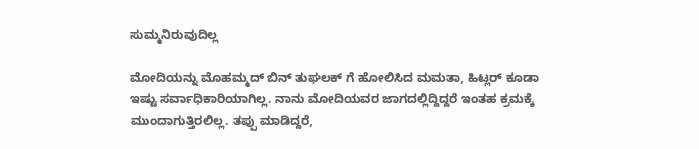ಸುಮ್ಮನಿರುವುದಿಲ್ಲ

ಮೋದಿಯನ್ನು ಮೊಹಮ್ಮದ್ ಬಿನ್ ತುಘಲಕ್ ಗೆ ಹೋಲಿಸಿದ ಮಮತಾ, ಹಿಟ್ಲರ್ ಕೂಡಾ ಇಷ್ಟು ಸರ್ವಾಧಿಕಾರಿಯಾಗಿಲ್ಲ. ನಾನು ಮೋದಿಯವರ ಜಾಗದಲ್ಲಿದ್ದಿದ್ದರೆ ಇಂತಹ ಕ್ರಮಕ್ಕೆ ಮುಂದಾಗುತ್ತಿರಲಿಲ್ಲ. ತಪ್ಪು ಮಾಡಿದ್ದರೆ,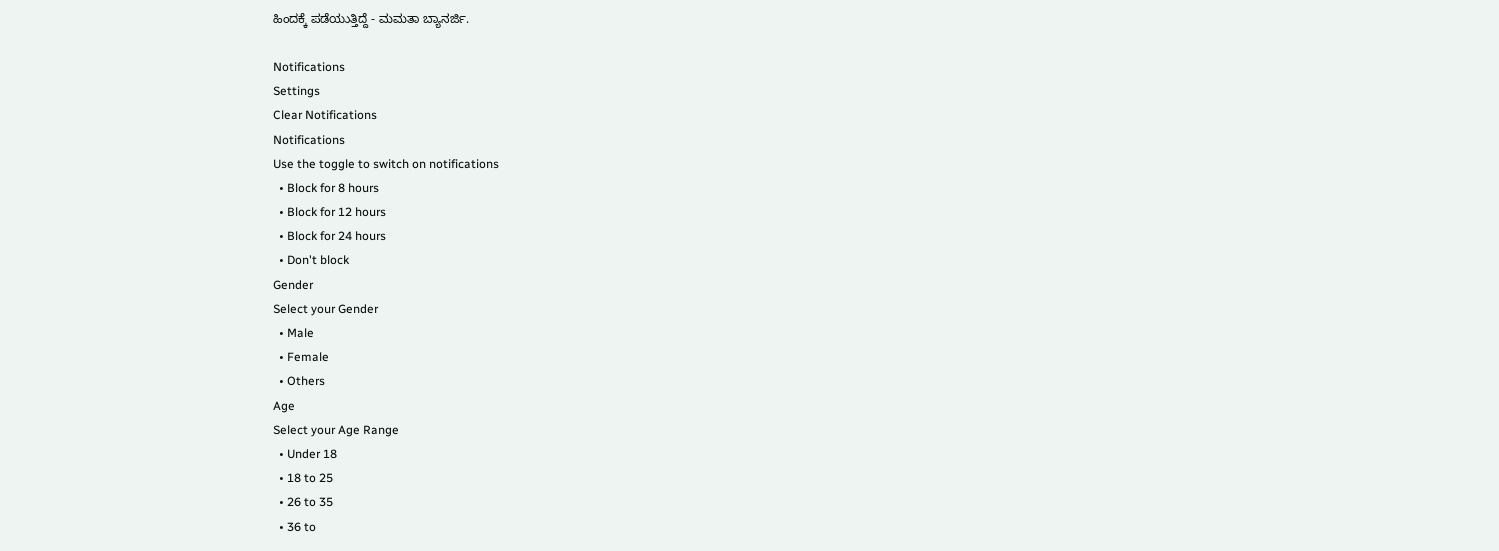ಹಿಂದಕ್ಕೆ ಪಡೆಯುತ್ತಿದ್ದೆ - ಮಮತಾ ಬ್ಯಾನರ್ಜಿ.

Notifications
Settings
Clear Notifications
Notifications
Use the toggle to switch on notifications
  • Block for 8 hours
  • Block for 12 hours
  • Block for 24 hours
  • Don't block
Gender
Select your Gender
  • Male
  • Female
  • Others
Age
Select your Age Range
  • Under 18
  • 18 to 25
  • 26 to 35
  • 36 to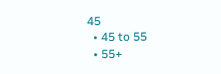45
  • 45 to 55
  • 55+